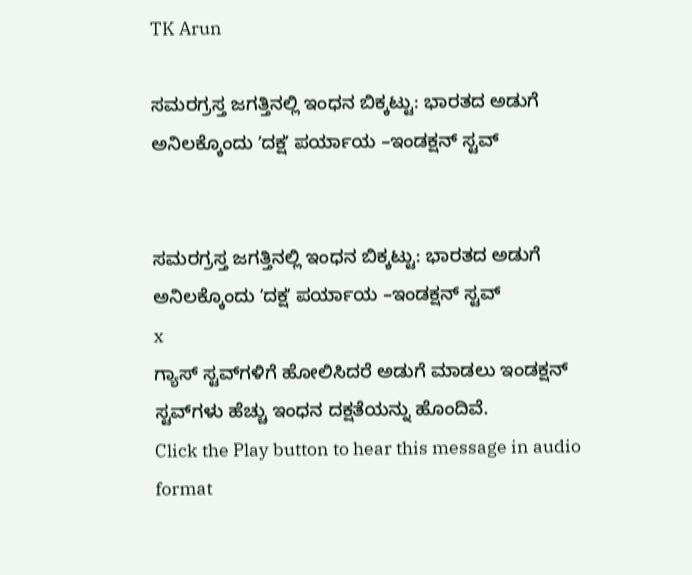TK Arun

ಸಮರಗ್ರಸ್ತ ಜಗತ್ತಿನಲ್ಲಿ ಇಂಧನ ಬಿಕ್ಕಟ್ಟು: ಭಾರತದ ಅಡುಗೆ ಅನಿಲಕ್ಕೊಂದು ʼದಕ್ಷʼ ಪರ್ಯಾಯ –ಇಂಡಕ್ಷನ್ ಸ್ಟವ್


ಸಮರಗ್ರಸ್ತ ಜಗತ್ತಿನಲ್ಲಿ ಇಂಧನ ಬಿಕ್ಕಟ್ಟು: ಭಾರತದ ಅಡುಗೆ ಅನಿಲಕ್ಕೊಂದು ʼದಕ್ಷʼ ಪರ್ಯಾಯ –ಇಂಡಕ್ಷನ್ ಸ್ಟವ್
x
ಗ್ಯಾಸ್ ಸ್ಟವ್‌ಗಳಿಗೆ ಹೋಲಿಸಿದರೆ ಅಡುಗೆ ಮಾಡಲು ಇಂಡಕ್ಷನ್ ಸ್ಟವ್‌ಗಳು ಹೆಚ್ಚು ಇಂಧನ ದಕ್ಷತೆಯನ್ನು ಹೊಂದಿವೆ.
Click the Play button to hear this message in audio format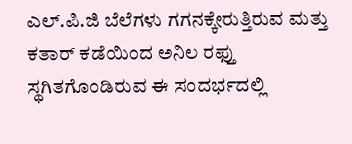ಎಲ್.ಪಿ.ಜಿ ಬೆಲೆಗಳು ಗಗನಕ್ಕೇರುತ್ತಿರುವ ಮತ್ತು ಕತಾರ್ ಕಡೆಯಿಂದ ಅನಿಲ ರಫ್ತು ಸ್ಥಗಿತಗೊಂಡಿರುವ ಈ ಸಂದರ್ಭದಲ್ಲಿ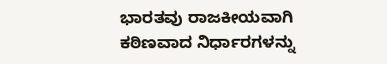ಭಾರತವು ರಾಜಕೀಯವಾಗಿ ಕಠಿಣವಾದ ನಿರ್ಧಾರಗಳನ್ನು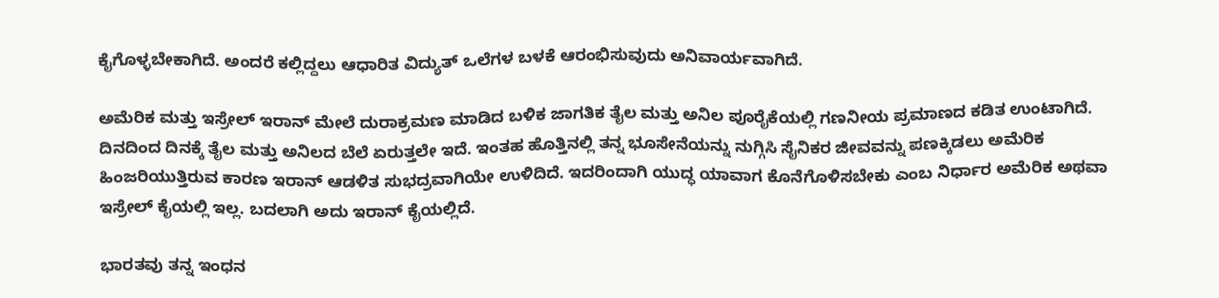ಕೈಗೊಳ್ಳಬೇಕಾಗಿದೆ. ಅಂದರೆ ಕಲ್ಲಿದ್ದಲು ಆಧಾರಿತ ವಿದ್ಯುತ್ ಒಲೆಗಳ ಬಳಕೆ ಆರಂಭಿಸುವುದು ಅನಿವಾರ್ಯವಾಗಿದೆ.

ಅಮೆರಿಕ ಮತ್ತು ಇಸ್ರೇಲ್ ಇರಾನ್ ಮೇಲೆ ದುರಾಕ್ರಮಣ ಮಾಡಿದ ಬಳಿಕ ಜಾಗತಿಕ ತೈಲ ಮತ್ತು ಅನಿಲ ಪೂರೈಕೆಯಲ್ಲಿ ಗಣನೀಯ ಪ್ರಮಾಣದ ಕಡಿತ ಉಂಟಾಗಿದೆ. ದಿನದಿಂದ ದಿನಕ್ಕೆ ತೈಲ ಮತ್ತು ಅನಿಲದ ಬೆಲೆ ಏರುತ್ತಲೇ ಇದೆ. ಇಂತಹ ಹೊತ್ತಿನಲ್ಲಿ ತನ್ನ ಭೂಸೇನೆಯನ್ನು ನುಗ್ಗಿಸಿ ಸೈನಿಕರ ಜೀವವನ್ನು ಪಣಕ್ಕಿಡಲು ಅಮೆರಿಕ ಹಿಂಜರಿಯುತ್ತಿರುವ ಕಾರಣ ಇರಾನ್ ಆಡಳಿತ ಸುಭದ್ರವಾಗಿಯೇ ಉಳಿದಿದೆ. ಇದರಿಂದಾಗಿ ಯುದ್ಧ ಯಾವಾಗ ಕೊನೆಗೊಳಿಸಬೇಕು ಎಂಬ ನಿರ್ಧಾರ ಅಮೆರಿಕ ಅಥವಾ ಇಸ್ರೇಲ್ ಕೈಯಲ್ಲಿ ಇಲ್ಲ. ಬದಲಾಗಿ ಅದು ಇರಾನ್ ಕೈಯಲ್ಲಿದೆ.

ಭಾರತವು ತನ್ನ ಇಂಧನ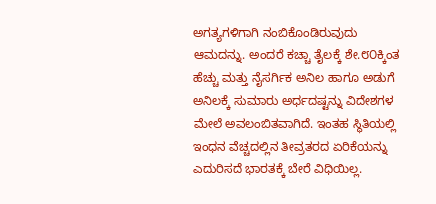ಅಗತ್ಯಗಳಿಗಾಗಿ ನಂಬಿಕೊಂಡಿರುವುದು ಆಮದನ್ನು. ಅಂದರೆ ಕಚ್ಚಾ ತೈಲಕ್ಕೆ ಶೇ.೮೦ಕ್ಕಿಂತ ಹೆಚ್ಚು ಮತ್ತು ನೈಸರ್ಗಿಕ ಅನಿಲ ಹಾಗೂ ಅಡುಗೆ ಅನಿಲಕ್ಕೆ ಸುಮಾರು ಅರ್ಧದಷ್ಟನ್ನು ವಿದೇಶಗಳ ಮೇಲೆ ಅವಲಂಬಿತವಾಗಿದೆ. ಇಂತಹ ಸ್ಥಿತಿಯಲ್ಲಿ ಇಂಧನ ವೆಚ್ಚದಲ್ಲಿನ ತೀವ್ರತರದ ಏರಿಕೆಯನ್ನು ಎದುರಿಸದೆ ಭಾರತಕ್ಕೆ ಬೇರೆ ವಿಧಿಯಿಲ್ಲ.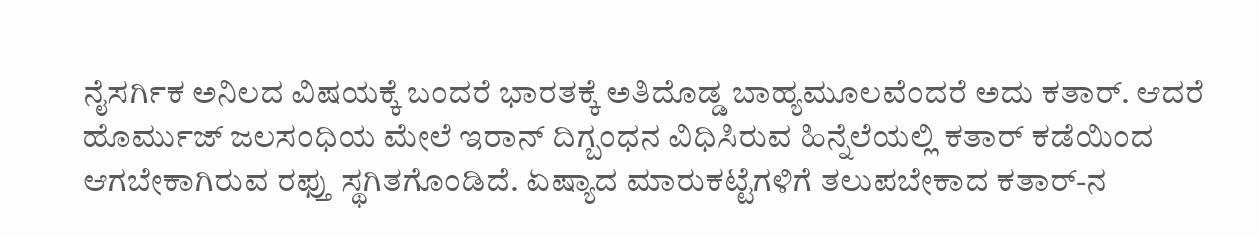ನೈಸರ್ಗಿಕ ಅನಿಲದ ವಿಷಯಕ್ಕೆ ಬಂದರೆ ಭಾರತಕ್ಕೆ ಅತಿದೊಡ್ಡ ಬಾಹ್ಯಮೂಲವೆಂದರೆ ಅದು ಕತಾರ್. ಆದರೆ ಹೊರ್ಮುಜ್ ಜಲಸಂಧಿಯ ಮೇಲೆ ಇರಾನ್ ದಿಗ್ಬಂಧನ ವಿಧಿಸಿರುವ ಹಿನ್ನೆಲೆಯಲ್ಲಿ ಕತಾರ್ ಕಡೆಯಿಂದ ಆಗಬೇಕಾಗಿರುವ ರಫ್ತು ಸ್ಥಗಿತಗೊಂಡಿದೆ. ಏಷ್ಯಾದ ಮಾರುಕಟ್ಟೆಗಳಿಗೆ ತಲುಪಬೇಕಾದ ಕತಾರ್-ನ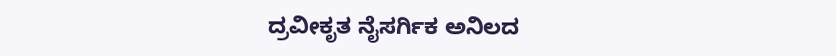ದ್ರವೀಕೃತ ನೈಸರ್ಗಿಕ ಅನಿಲದ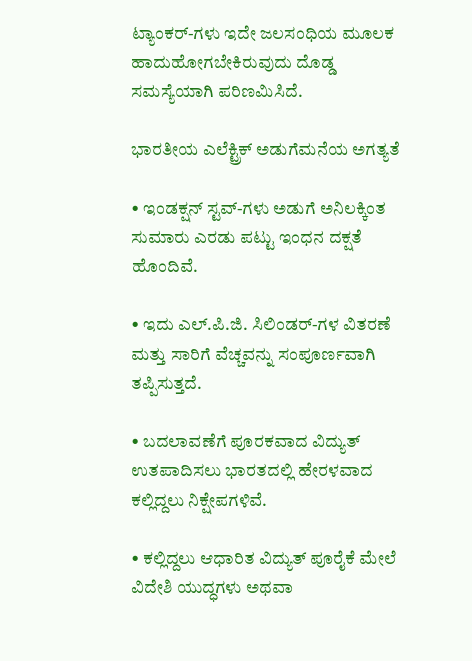ಟ್ಯಾಂಕರ್-ಗಳು ಇದೇ ಜಲಸಂಧಿಯ ಮೂಲಕ ಹಾದುಹೋಗಬೇಕಿರುವುದು ದೊಡ್ಡ ಸಮಸ್ಯೆಯಾಗಿ ಪರಿಣಮಿಸಿದೆ.

ಭಾರತೀಯ ಎಲೆಕ್ಟ್ರಿಕ್ ಅಡುಗೆಮನೆಯ ಅಗತ್ಯತೆ

• ಇಂಡಕ್ಷನ್ ಸ್ಟವ್-ಗಳು ಅಡುಗೆ ಅನಿಲಕ್ಕಿಂತ ಸುಮಾರು ಎರಡು ಪಟ್ಟು ಇಂಧನ ದಕ್ಷತೆ ಹೊಂದಿವೆ.

• ಇದು ಎಲ್.ಪಿ.ಜಿ. ಸಿಲಿಂಡರ್-ಗಳ ವಿತರಣೆ ಮತ್ತು ಸಾರಿಗೆ ವೆಚ್ಚವನ್ನು ಸಂಪೂರ್ಣವಾಗಿ ತಪ್ಪಿಸುತ್ತದೆ.

• ಬದಲಾವಣೆಗೆ ಪೂರಕವಾದ ವಿದ್ಯುತ್ ಉತಪಾದಿಸಲು ಭಾರತದಲ್ಲಿ ಹೇರಳವಾದ ಕಲ್ಲಿದ್ದಲು ನಿಕ್ಷೇಪಗಳಿವೆ.

• ಕಲ್ಲಿದ್ದಲು ಆಧಾರಿತ ವಿದ್ಯುತ್ ಪೂರೈಕೆ ಮೇಲೆ ವಿದೇಶಿ ಯುದ್ಧಗಳು ಅಥವಾ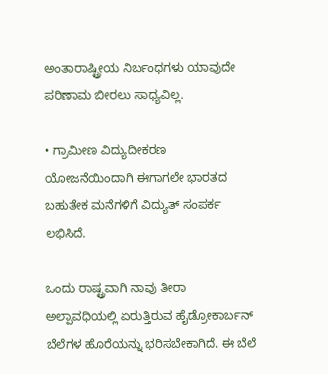ಅಂತಾರಾಷ್ಟ್ರೀಯ ನಿರ್ಬಂಧಗಳು ಯಾವುದೇ ಪರಿಣಾಮ ಬೀರಲು ಸಾಧ್ಯವಿಲ್ಲ.

• ಗ್ರಾಮೀಣ ವಿದ್ಯುದೀಕರಣ ಯೋಜನೆಯಿಂದಾಗಿ ಈಗಾಗಲೇ ಭಾರತದ ಬಹುತೇಕ ಮನೆಗಳಿಗೆ ವಿದ್ಯುತ್ ಸಂಪರ್ಕ ಲಭಿಸಿದೆ.

ಒಂದು ರಾಷ್ಟ್ರವಾಗಿ ನಾವು ತೀರಾ ಅಲ್ಪಾವಧಿಯಲ್ಲಿ ಏರುತ್ತಿರುವ ಹೈಡ್ರೋಕಾರ್ಬನ್ ಬೆಲೆಗಳ ಹೊರೆಯನ್ನು ಭರಿಸಬೇಕಾಗಿದೆ. ಈ ಬೆಲೆ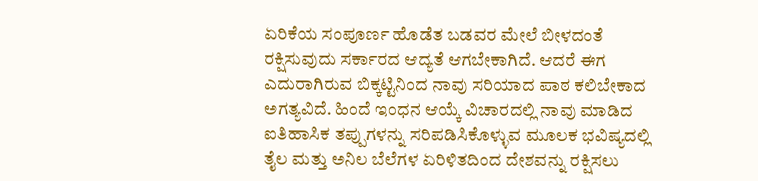ಏರಿಕೆಯ ಸಂಪೂರ್ಣ ಹೊಡೆತ ಬಡವರ ಮೇಲೆ ಬೀಳದಂತೆ ರಕ್ಷಿಸುವುದು ಸರ್ಕಾರದ ಆದ್ಯತೆ ಆಗಬೇಕಾಗಿದೆ. ಆದರೆ ಈಗ ಎದುರಾಗಿರುವ ಬಿಕ್ಕಟ್ಟಿನಿಂದ ನಾವು ಸರಿಯಾದ ಪಾಠ ಕಲಿಬೇಕಾದ ಅಗತ್ಯವಿದೆ. ಹಿಂದೆ ಇಂಧನ ಆಯ್ಕೆ ವಿಚಾರದಲ್ಲಿ ನಾವು ಮಾಡಿದ ಐತಿಹಾಸಿಕ ತಪ್ಪುಗಳನ್ನು ಸರಿಪಡಿಸಿಕೊಳ್ಳುವ ಮೂಲಕ ಭವಿಷ್ಯದಲ್ಲಿ ತೈಲ ಮತ್ತು ಅನಿಲ ಬೆಲೆಗಳ ಏರಿಳಿತದಿಂದ ದೇಶವನ್ನು ರಕ್ಷಿಸಲು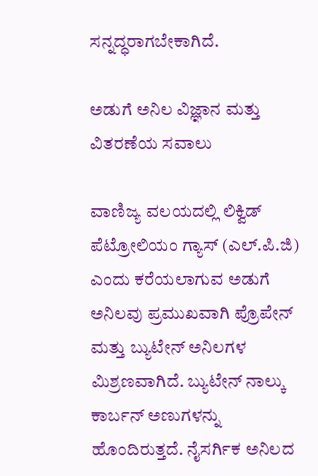ಸನ್ನದ್ಧರಾಗಬೇಕಾಗಿದೆ.

ಅಡುಗೆ ಅನಿಲ ವಿಜ್ಞಾನ ಮತ್ತು ವಿತರಣೆಯ ಸವಾಲು

ವಾಣಿಜ್ಯ ವಲಯದಲ್ಲಿ ಲಿಕ್ವಿಡ್ ಪೆಟ್ರೋಲಿಯಂ ಗ್ಯಾಸ್ (ಎಲ್.ಪಿ.ಜಿ) ಎಂದು ಕರೆಯಲಾಗುವ ಅಡುಗೆ ಅನಿಲವು ಪ್ರಮುಖವಾಗಿ ಪ್ರೊಪೇನ್ ಮತ್ತು ಬ್ಯುಟೇನ್ ಅನಿಲಗಳ ಮಿಶ್ರಣವಾಗಿದೆ. ಬ್ಯುಟೇನ್ ನಾಲ್ಕು ಕಾರ್ಬನ್ ಅಣುಗಳನ್ನು ಹೊಂದಿರುತ್ತದೆ. ನೈಸರ್ಗಿಕ ಅನಿಲದ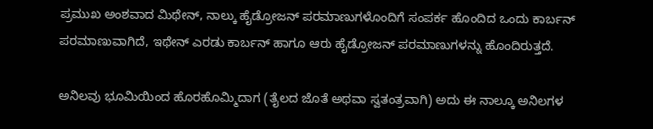ಪ್ರಮುಖ ಅಂಶವಾದ ಮಿಥೇನ್, ನಾಲ್ಕು ಹೈಡ್ರೋಜನ್ ಪರಮಾಣುಗಳೊಂದಿಗೆ ಸಂಪರ್ಕ ಹೊಂದಿದ ಒಂದು ಕಾರ್ಬನ್ ಪರಮಾಣುವಾಗಿದೆ, ಇಥೇನ್ ಎರಡು ಕಾರ್ಬನ್ ಹಾಗೂ ಆರು ಹೈಡ್ರೋಜನ್ ಪರಮಾಣುಗಳನ್ನು ಹೊಂದಿರುತ್ತದೆ.

ಅನಿಲವು ಭೂಮಿಯಿಂದ ಹೊರಹೊಮ್ಮಿದಾಗ (ತೈಲದ ಜೊತೆ ಅಥವಾ ಸ್ವತಂತ್ರವಾಗಿ) ಅದು ಈ ನಾಲ್ಕೂ ಅನಿಲಗಳ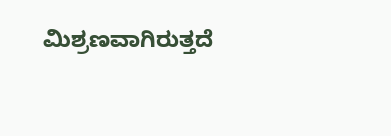ಮಿಶ್ರಣವಾಗಿರುತ್ತದೆ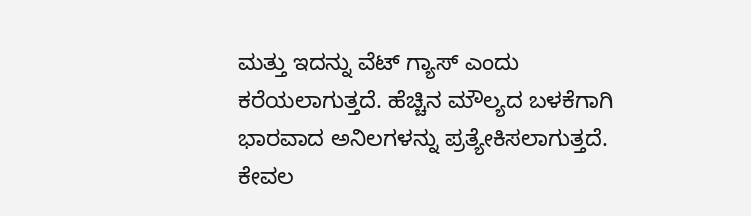ಮತ್ತು ಇದನ್ನು ವೆಟ್ ಗ್ಯಾಸ್ ಎಂದು ಕರೆಯಲಾಗುತ್ತದೆ. ಹೆಚ್ಚಿನ ಮೌಲ್ಯದ ಬಳಕೆಗಾಗಿ ಭಾರವಾದ ಅನಿಲಗಳನ್ನು ಪ್ರತ್ಯೇಕಿಸಲಾಗುತ್ತದೆ. ಕೇವಲ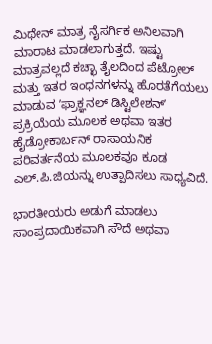ಮಿಥೇನ್ ಮಾತ್ರ ನೈಸರ್ಗಿಕ ಅನಿಲವಾಗಿ ಮಾರಾಟ ಮಾಡಲಾಗುತ್ತದೆ. ಇಷ್ಟು ಮಾತ್ರವಲ್ಲದೆ ಕಚ್ಛಾ ತೈಲದಿಂದ ಪೆಟ್ರೋಲ್ ಮತ್ತು ಇತರ ಇಂಧನಗಳನ್ನು ಹೊರತೆಗೆಯಲು ಮಾಡುವ ʼಫ್ರಾಕ್ಞನಲ್ ಡಿಸ್ಟಿಲೇಶನ್ʼ ಪ್ರಕ್ರಿಯೆಯ ಮೂಲಕ ಅಥವಾ ಇತರ ಹೈಡ್ರೋಕಾರ್ಬನ್ ರಾಸಾಯನಿಕ ಪರಿವರ್ತನೆಯ ಮೂಲಕವೂ ಕೂಡ ಎಲ್.ಪಿ.ಜಿಯನ್ನು ಉತ್ಪಾದಿಸಲು ಸಾಧ್ಯವಿದೆ.

ಭಾರತೀಯರು ಅಡುಗೆ ಮಾಡಲು ಸಾಂಪ್ರದಾಯಿಕವಾಗಿ ಸೌದೆ ಅಥವಾ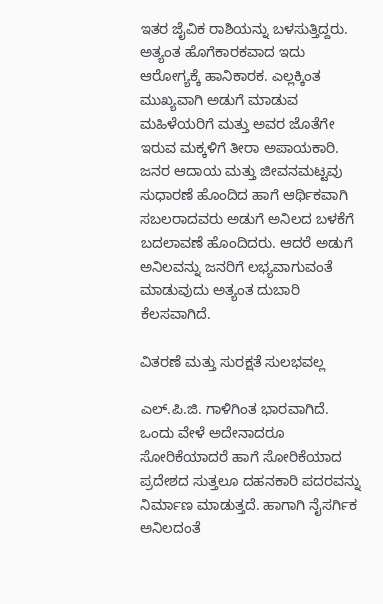ಇತರ ಜೈವಿಕ ರಾಶಿಯನ್ನು ಬಳಸುತ್ತಿದ್ದರು. ಅತ್ಯಂತ ಹೊಗೆಕಾರಕವಾದ ಇದು ಆರೋಗ್ಯಕ್ಕೆ ಹಾನಿಕಾರಕ. ಎಲ್ಲಕ್ಕಿಂತ ಮುಖ್ಯವಾಗಿ ಅಡುಗೆ ಮಾಡುವ ಮಹಿಳೆಯರಿಗೆ ಮತ್ತು ಅವರ ಜೊತೆಗೇ ಇರುವ ಮಕ್ಕಳಿಗೆ ತೀರಾ ಅಪಾಯಕಾರಿ. ಜನರ ಆದಾಯ ಮತ್ತು ಜೀವನಮಟ್ಟವು ಸುಧಾರಣೆ ಹೊಂದಿದ ಹಾಗೆ ಆರ್ಥಿಕವಾಗಿ ಸಬಲರಾದವರು ಅಡುಗೆ ಅನಿಲದ ಬಳಕೆಗೆ ಬದಲಾವಣೆ ಹೊಂದಿದರು. ಆದರೆ ಅಡುಗೆ ಅನಿಲವನ್ನು ಜನರಿಗೆ ಲಭ್ಯವಾಗುವಂತೆ ಮಾಡುವುದು ಅತ್ಯಂತ ದುಬಾರಿ ಕೆಲಸವಾಗಿದೆ.

ವಿತರಣೆ ಮತ್ತು ಸುರಕ್ಷತೆ ಸುಲಭವಲ್ಲ

ಎಲ್.ಪಿ.ಜಿ. ಗಾಳಿಗಿಂತ ಭಾರವಾಗಿದೆ. ಒಂದು ವೇಳೆ ಅದೇನಾದರೂ ಸೋರಿಕೆಯಾದರೆ ಹಾಗೆ ಸೋರಿಕೆಯಾದ ಪ್ರದೇಶದ ಸುತ್ತಲೂ ದಹನಕಾರಿ ಪದರವನ್ನು ನಿರ್ಮಾಣ ಮಾಡುತ್ತದೆ. ಹಾಗಾಗಿ ನೈಸರ್ಗಿಕ ಅನಿಲದಂತೆ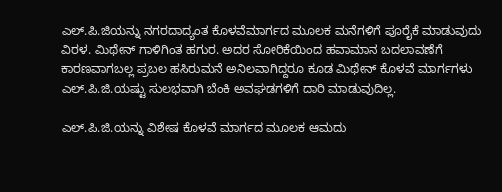ಎಲ್.ಪಿ.ಜಿಯನ್ನು ನಗರದಾದ್ಯಂತ ಕೊಳವೆಮಾರ್ಗದ ಮೂಲಕ ಮನೆಗಳಿಗೆ ಪೂರೈಕೆ ಮಾಡುವುದು ವಿರಳ. ಮಿಥೇನ್ ಗಾಳಿಗಿಂತ ಹಗುರ. ಅದರ ಸೋರಿಕೆಯಿಂದ ಹವಾಮಾನ ಬದಲಾವಣೆಗೆ ಕಾರಣವಾಗಬಲ್ಲ ಪ್ರಬಲ ಹಸಿರುಮನೆ ಅನಿಲವಾಗಿದ್ದರೂ ಕೂಡ ಮಿಥೇನ್ ಕೊಳವೆ ಮಾರ್ಗಗಳು ಎಲ್.ಪಿ.ಜಿ.ಯಷ್ಟು ಸುಲಭವಾಗಿ ಬೆಂಕಿ ಅವಘಡಗಳಿಗೆ ದಾರಿ ಮಾಡುವುದಿಲ್ಲ.

ಎಲ್.ಪಿ.ಜಿ.ಯನ್ನು ವಿಶೇಷ ಕೊಳವೆ ಮಾರ್ಗದ ಮೂಲಕ ಆಮದು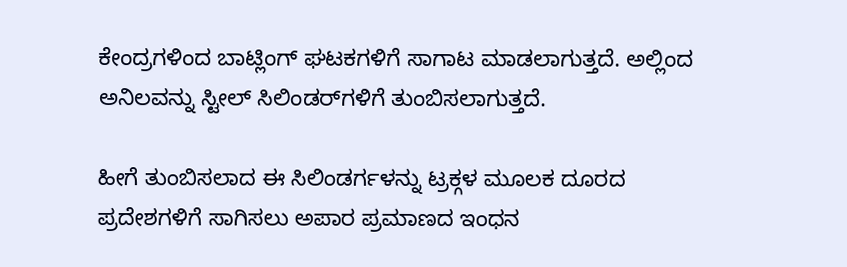ಕೇಂದ್ರಗಳಿಂದ ಬಾಟ್ಲಿಂಗ್ ಘಟಕಗಳಿಗೆ ಸಾಗಾಟ ಮಾಡಲಾಗುತ್ತದೆ. ಅಲ್ಲಿಂದ ಅನಿಲವನ್ನು ಸ್ಟೀಲ್ ಸಿಲಿಂಡರ್‌ಗಳಿಗೆ ತುಂಬಿಸಲಾಗುತ್ತದೆ.

ಹೀಗೆ ತುಂಬಿಸಲಾದ ಈ ಸಿಲಿಂಡರ್ಗಳನ್ನು ಟ್ರಕ್ಗಳ ಮೂಲಕ ದೂರದ ಪ್ರದೇಶಗಳಿಗೆ ಸಾಗಿಸಲು ಅಪಾರ ಪ್ರಮಾಣದ ಇಂಧನ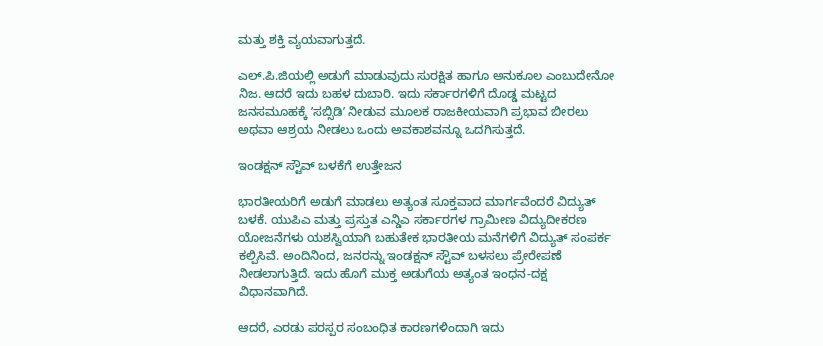ಮತ್ತು ಶಕ್ತಿ ವ್ಯಯವಾಗುತ್ತದೆ.

ಎಲ್.ಪಿ.ಜಿಯಲ್ಲಿ ಅಡುಗೆ ಮಾಡುವುದು ಸುರಕ್ಷಿತ ಹಾಗೂ ಅನುಕೂಲ ಎಂಬುದೇನೋ ನಿಜ. ಆದರೆ ಇದು ಬಹಳ ದುಬಾರಿ. ಇದು ಸರ್ಕಾರಗಳಿಗೆ ದೊಡ್ಡ ಮಟ್ಟದ ಜನಸಮೂಹಕ್ಕೆ ʼಸಬ್ಸಿಡಿʼ ನೀಡುವ ಮೂಲಕ ರಾಜಕೀಯವಾಗಿ ಪ್ರಭಾವ ಬೀರಲು ಅಥವಾ ಆಶ್ರಯ ನೀಡಲು ಒಂದು ಅವಕಾಶವನ್ನೂ ಒದಗಿಸುತ್ತದೆ.

ಇಂಡಕ್ಷನ್ ಸ್ಟೌವ್ ಬಳಕೆಗೆ ಉತ್ತೇಜನ

ಭಾರತೀಯರಿಗೆ ಅಡುಗೆ ಮಾಡಲು ಅತ್ಯಂತ ಸೂಕ್ತವಾದ ಮಾರ್ಗವೆಂದರೆ ವಿದ್ಯುತ್ ಬಳಕೆ. ಯುಪಿಎ ಮತ್ತು ಪ್ರಸ್ತುತ ಎನ್ಡಿಎ ಸರ್ಕಾರಗಳ ಗ್ರಾಮೀಣ ವಿದ್ಯುದೀಕರಣ ಯೋಜನೆಗಳು ಯಶಸ್ವಿಯಾಗಿ ಬಹುತೇಕ ಭಾರತೀಯ ಮನೆಗಳಿಗೆ ವಿದ್ಯುತ್ ಸಂಪರ್ಕ ಕಲ್ಪಿಸಿವೆ. ಅಂದಿನಿಂದ, ಜನರನ್ನು ಇಂಡಕ್ಷನ್ ಸ್ಟೌವ್ ಬಳಸಲು ಪ್ರೇರೇಪಣೆ ನೀಡಲಾಗುತ್ತಿದೆ. ಇದು ಹೊಗೆ ಮುಕ್ತ ಅಡುಗೆಯ ಅತ್ಯಂತ ಇಂಧನ-ದಕ್ಷ ವಿಧಾನವಾಗಿದೆ.

ಆದರೆ, ಎರಡು ಪರಸ್ಪರ ಸಂಬಂಧಿತ ಕಾರಣಗಳಿಂದಾಗಿ ಇದು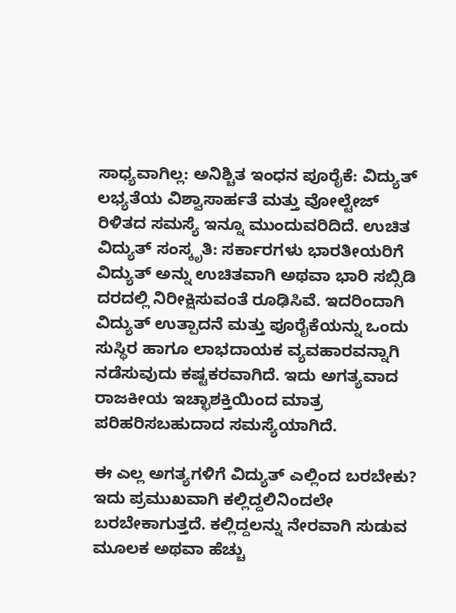ಸಾಧ್ಯವಾಗಿಲ್ಲ: ಅನಿಶ್ಚಿತ ಇಂಧನ ಪೂರೈಕೆ: ವಿದ್ಯುತ್ ಲಭ್ಯತೆಯ ವಿಶ್ವಾಸಾರ್ಹತೆ ಮತ್ತು ವೋಲ್ಟೇಜ್ ರಿಳಿತದ ಸಮಸ್ಯೆ ಇನ್ನೂ ಮುಂದುವರಿದಿದೆ. ಉಚಿತ ವಿದ್ಯುತ್ ಸಂಸ್ಕೃತಿ: ಸರ್ಕಾರಗಳು ಭಾರತೀಯರಿಗೆ ವಿದ್ಯುತ್ ಅನ್ನು ಉಚಿತವಾಗಿ ಅಥವಾ ಭಾರಿ ಸಬ್ಸಿಡಿ ದರದಲ್ಲಿ ನಿರೀಕ್ಷಿಸುವಂತೆ ರೂಢಿಸಿವೆ. ಇದರಿಂದಾಗಿ ವಿದ್ಯುತ್ ಉತ್ಪಾದನೆ ಮತ್ತು ಪೂರೈಕೆಯನ್ನು ಒಂದು ಸುಸ್ಥಿರ ಹಾಗೂ ಲಾಭದಾಯಕ ವ್ಯವಹಾರವನ್ನಾಗಿ ನಡೆಸುವುದು ಕಷ್ಟಕರವಾಗಿದೆ. ಇದು ಅಗತ್ಯವಾದ ರಾಜಕೀಯ ಇಚ್ಛಾಶಕ್ತಿಯಿಂದ ಮಾತ್ರ ಪರಿಹರಿಸಬಹುದಾದ ಸಮಸ್ಯೆಯಾಗಿದೆ.

ಈ ಎಲ್ಲ ಅಗತ್ಯಗಳಿಗೆ ವಿದ್ಯುತ್ ಎಲ್ಲಿಂದ ಬರಬೇಕು? ಇದು ಪ್ರಮುಖವಾಗಿ ಕಲ್ಲಿದ್ದಲಿನಿಂದಲೇ ಬರಬೇಕಾಗುತ್ತದೆ. ಕಲ್ಲಿದ್ದಲನ್ನು ನೇರವಾಗಿ ಸುಡುವ ಮೂಲಕ ಅಥವಾ ಹೆಚ್ಚು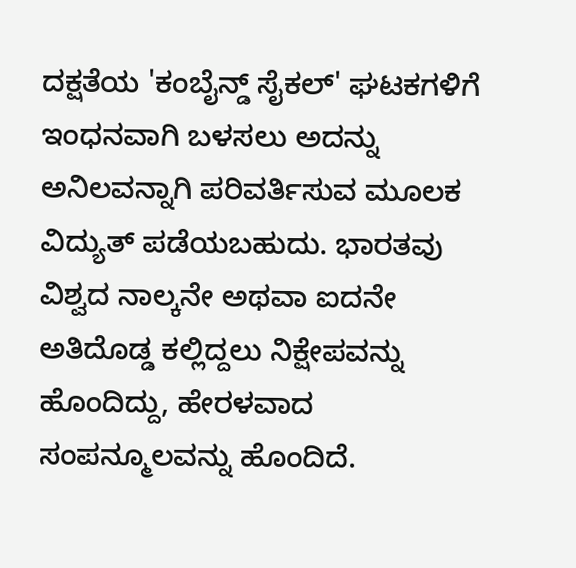ದಕ್ಷತೆಯ 'ಕಂಬೈನ್ಡ್ ಸೈಕಲ್' ಘಟಕಗಳಿಗೆ ಇಂಧನವಾಗಿ ಬಳಸಲು ಅದನ್ನು ಅನಿಲವನ್ನಾಗಿ ಪರಿವರ್ತಿಸುವ ಮೂಲಕ ವಿದ್ಯುತ್ ಪಡೆಯಬಹುದು. ಭಾರತವು ವಿಶ್ವದ ನಾಲ್ಕನೇ ಅಥವಾ ಐದನೇ ಅತಿದೊಡ್ಡ ಕಲ್ಲಿದ್ದಲು ನಿಕ್ಷೇಪವನ್ನು ಹೊಂದಿದ್ದು, ಹೇರಳವಾದ ಸಂಪನ್ಮೂಲವನ್ನು ಹೊಂದಿದೆ.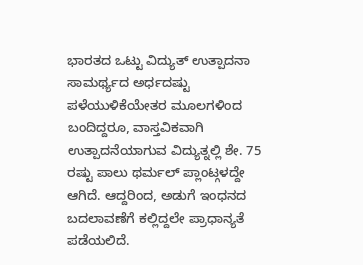ಭಾರತದ ಒಟ್ಟು ವಿದ್ಯುತ್ ಉತ್ಪಾದನಾ ಸಾಮರ್ಥ್ಯದ ಅರ್ಧದಷ್ಟು ಪಳೆಯುಳಿಕೆಯೇತರ ಮೂಲಗಳಿಂದ ಬಂದಿದ್ದರೂ, ವಾಸ್ತವಿಕವಾಗಿ ಉತ್ಪಾದನೆಯಾಗುವ ವಿದ್ಯುತ್ನಲ್ಲಿ ಶೇ. 75 ರಷ್ಟು ಪಾಲು ಥರ್ಮಲ್ ಪ್ಲಾಂಟ್ಗಳದ್ದೇ ಆಗಿದೆ. ಆದ್ದರಿಂದ, ಅಡುಗೆ ಇಂಧನದ ಬದಲಾವಣೆಗೆ ಕಲ್ಲಿದ್ದಲೇ ಪ್ರಾಧಾನ್ಯತೆ ಪಡೆಯಲಿದೆ.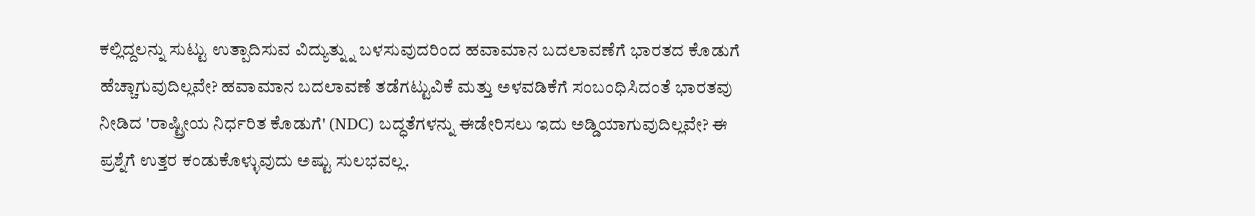ಕಲ್ಲಿದ್ದಲನ್ನು ಸುಟ್ಟು ಉತ್ಪಾದಿಸುವ ವಿದ್ಯುತ್ನ್ನು ಬಳಸುವುದರಿಂದ ಹವಾಮಾನ ಬದಲಾವಣೆಗೆ ಭಾರತದ ಕೊಡುಗೆ ಹೆಚ್ಚಾಗುವುದಿಲ್ಲವೇ? ಹವಾಮಾನ ಬದಲಾವಣೆ ತಡೆಗಟ್ಟುವಿಕೆ ಮತ್ತು ಅಳವಡಿಕೆಗೆ ಸಂಬಂಧಿಸಿದಂತೆ ಭಾರತವು ನೀಡಿದ 'ರಾಷ್ಟ್ರೀಯ ನಿರ್ಧರಿತ ಕೊಡುಗೆ' (NDC) ಬದ್ಧತೆಗಳನ್ನು ಈಡೇರಿಸಲು ಇದು ಅಡ್ಡಿಯಾಗುವುದಿಲ್ಲವೇ? ಈ ಪ್ರಶ್ನೆಗೆ ಉತ್ತರ ಕಂಡುಕೊಳ್ಳುವುದು ಅಷ್ಟು ಸುಲಭವಲ್ಲ.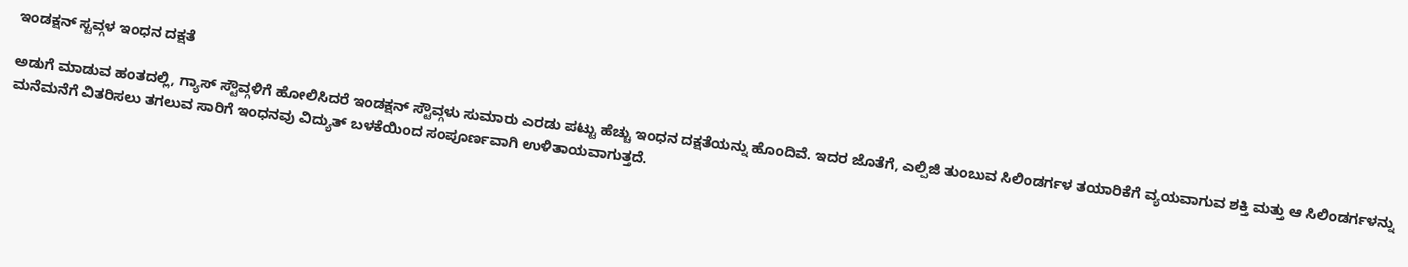ಇಂಡಕ್ಷನ್ ಸ್ಟವ್ಗಳ ಇಂಧನ ದಕ್ಷತೆ

ಅಡುಗೆ ಮಾಡುವ ಹಂತದಲ್ಲಿ, ಗ್ಯಾಸ್ ಸ್ಟೌವ್ಗಳಿಗೆ ಹೋಲಿಸಿದರೆ ಇಂಡಕ್ಷನ್ ಸ್ಟೌವ್ಗಳು ಸುಮಾರು ಎರಡು ಪಟ್ಟು ಹೆಚ್ಚು ಇಂಧನ ದಕ್ಷತೆಯನ್ನು ಹೊಂದಿವೆ. ಇದರ ಜೊತೆಗೆ, ಎಲ್ಪಿಜಿ ತುಂಬುವ ಸಿಲಿಂಡರ್ಗಳ ತಯಾರಿಕೆಗೆ ವ್ಯಯವಾಗುವ ಶಕ್ತಿ ಮತ್ತು ಆ ಸಿಲಿಂಡರ್ಗಳನ್ನು ಮನೆಮನೆಗೆ ವಿತರಿಸಲು ತಗಲುವ ಸಾರಿಗೆ ಇಂಧನವು ವಿದ್ಯುತ್ ಬಳಕೆಯಿಂದ ಸಂಪೂರ್ಣವಾಗಿ ಉಳಿತಾಯವಾಗುತ್ತದೆ.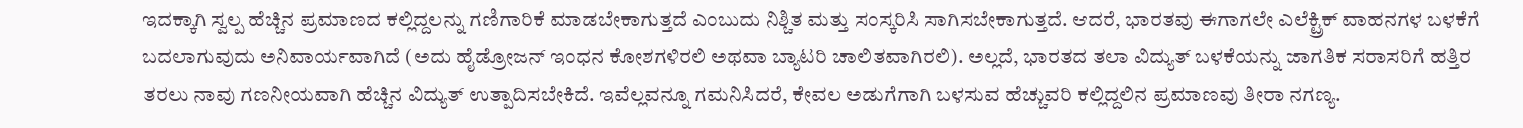ಇದಕ್ಕಾಗಿ ಸ್ವಲ್ಪ ಹೆಚ್ಚಿನ ಪ್ರಮಾಣದ ಕಲ್ಲಿದ್ದಲನ್ನು ಗಣಿಗಾರಿಕೆ ಮಾಡಬೇಕಾಗುತ್ತದೆ ಎಂಬುದು ನಿಶ್ಚಿತ ಮತ್ತು ಸಂಸ್ಕರಿಸಿ ಸಾಗಿಸಬೇಕಾಗುತ್ತದೆ. ಆದರೆ, ಭಾರತವು ಈಗಾಗಲೇ ಎಲೆಕ್ಟ್ರಿಕ್ ವಾಹನಗಳ ಬಳಕೆಗೆ ಬದಲಾಗುವುದು ಅನಿವಾರ್ಯವಾಗಿದೆ (ಅದು ಹೈಡ್ರೋಜನ್ ಇಂಧನ ಕೋಶಗಳಿರಲಿ ಅಥವಾ ಬ್ಯಾಟರಿ ಚಾಲಿತವಾಗಿರಲಿ). ಅಲ್ಲದೆ, ಭಾರತದ ತಲಾ ವಿದ್ಯುತ್ ಬಳಕೆಯನ್ನು ಜಾಗತಿಕ ಸರಾಸರಿಗೆ ಹತ್ತಿರ ತರಲು ನಾವು ಗಣನೀಯವಾಗಿ ಹೆಚ್ಚಿನ ವಿದ್ಯುತ್ ಉತ್ಪಾದಿಸಬೇಕಿದೆ. ಇವೆಲ್ಲವನ್ನೂ ಗಮನಿಸಿದರೆ, ಕೇವಲ ಅಡುಗೆಗಾಗಿ ಬಳಸುವ ಹೆಚ್ಚುವರಿ ಕಲ್ಲಿದ್ದಲಿನ ಪ್ರಮಾಣವು ತೀರಾ ನಗಣ್ಯ.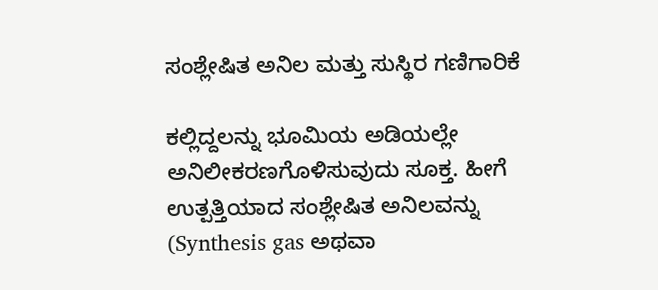ಸಂಶ್ಲೇಷಿತ ಅನಿಲ ಮತ್ತು ಸುಸ್ಥಿರ ಗಣಿಗಾರಿಕೆ

ಕಲ್ಲಿದ್ದಲನ್ನು ಭೂಮಿಯ ಅಡಿಯಲ್ಲೇ ಅನಿಲೀಕರಣಗೊಳಿಸುವುದು ಸೂಕ್ತ. ಹೀಗೆ ಉತ್ಪತ್ತಿಯಾದ ಸಂಶ್ಲೇಷಿತ ಅನಿಲವನ್ನು (Synthesis gas ಅಥವಾ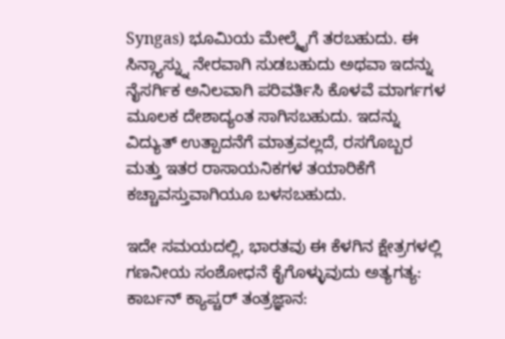Syngas) ಭೂಮಿಯ ಮೇಲ್ಮೈಗೆ ತರಬಹುದು. ಈ ಸಿನ್ಗ್ಯಾಸ್ನ್ನು ನೇರವಾಗಿ ಸುಡಬಹುದು ಅಥವಾ ಇದನ್ನು ನೈಸರ್ಗಿಕ ಅನಿಲವಾಗಿ ಪರಿವರ್ತಿಸಿ ಕೊಳವೆ ಮಾರ್ಗಗಳ ಮೂಲಕ ದೇಶಾದ್ಯಂತ ಸಾಗಿಸಬಹುದು. ಇದನ್ನು ವಿದ್ಯುತ್ ಉತ್ಪಾದನೆಗೆ ಮಾತ್ರವಲ್ಲದೆ, ರಸಗೊಬ್ಬರ ಮತ್ತು ಇತರ ರಾಸಾಯನಿಕಗಳ ತಯಾರಿಕೆಗೆ ಕಚ್ಚಾವಸ್ತುವಾಗಿಯೂ ಬಳಸಬಹುದು.

ಇದೇ ಸಮಯದಲ್ಲಿ, ಭಾರತವು ಈ ಕೆಳಗಿನ ಕ್ಷೇತ್ರಗಳಲ್ಲಿ ಗಣನೀಯ ಸಂಶೋಧನೆ ಕೈಗೊಳ್ಳುವುದು ಅತ್ಯಗತ್ಯ: ಕಾರ್ಬನ್ ಕ್ಯಾಪ್ಚರ್ ತಂತ್ರಜ್ಞಾನ: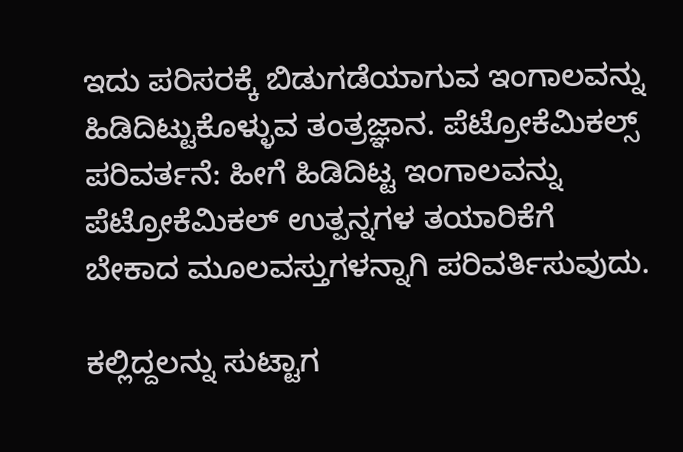ಇದು ಪರಿಸರಕ್ಕೆ ಬಿಡುಗಡೆಯಾಗುವ ಇಂಗಾಲವನ್ನು ಹಿಡಿದಿಟ್ಟುಕೊಳ್ಳುವ ತಂತ್ರಜ್ಞಾನ. ಪೆಟ್ರೋಕೆಮಿಕಲ್ಸ್ ಪರಿವರ್ತನೆ: ಹೀಗೆ ಹಿಡಿದಿಟ್ಟ ಇಂಗಾಲವನ್ನು ಪೆಟ್ರೋಕೆಮಿಕಲ್ ಉತ್ಪನ್ನಗಳ ತಯಾರಿಕೆಗೆ ಬೇಕಾದ ಮೂಲವಸ್ತುಗಳನ್ನಾಗಿ ಪರಿವರ್ತಿಸುವುದು.

ಕಲ್ಲಿದ್ದಲನ್ನು ಸುಟ್ಟಾಗ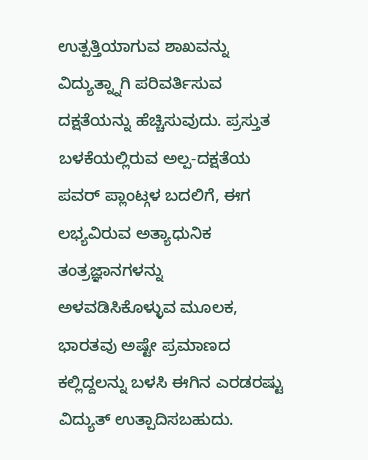ಉತ್ಪತ್ತಿಯಾಗುವ ಶಾಖವನ್ನು ವಿದ್ಯುತ್ನ್ನಾಗಿ ಪರಿವರ್ತಿಸುವ ದಕ್ಷತೆಯನ್ನು ಹೆಚ್ಚಿಸುವುದು. ಪ್ರಸ್ತುತ ಬಳಕೆಯಲ್ಲಿರುವ ಅಲ್ಪ-ದಕ್ಷತೆಯ ಪವರ್ ಪ್ಲಾಂಟ್ಗಳ ಬದಲಿಗೆ, ಈಗ ಲಭ್ಯವಿರುವ ಅತ್ಯಾಧುನಿಕ ತಂತ್ರಜ್ಞಾನಗಳನ್ನು ಅಳವಡಿಸಿಕೊಳ್ಳುವ ಮೂಲಕ, ಭಾರತವು ಅಷ್ಟೇ ಪ್ರಮಾಣದ ಕಲ್ಲಿದ್ದಲನ್ನು ಬಳಸಿ ಈಗಿನ ಎರಡರಷ್ಟು ವಿದ್ಯುತ್ ಉತ್ಪಾದಿಸಬಹುದು.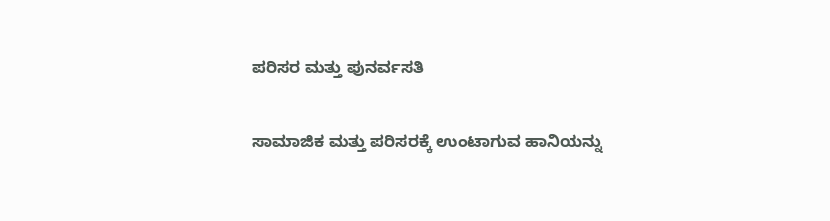ಪರಿಸರ ಮತ್ತು ಪುನರ್ವಸತಿ

ಸಾಮಾಜಿಕ ಮತ್ತು ಪರಿಸರಕ್ಕೆ ಉಂಟಾಗುವ ಹಾನಿಯನ್ನು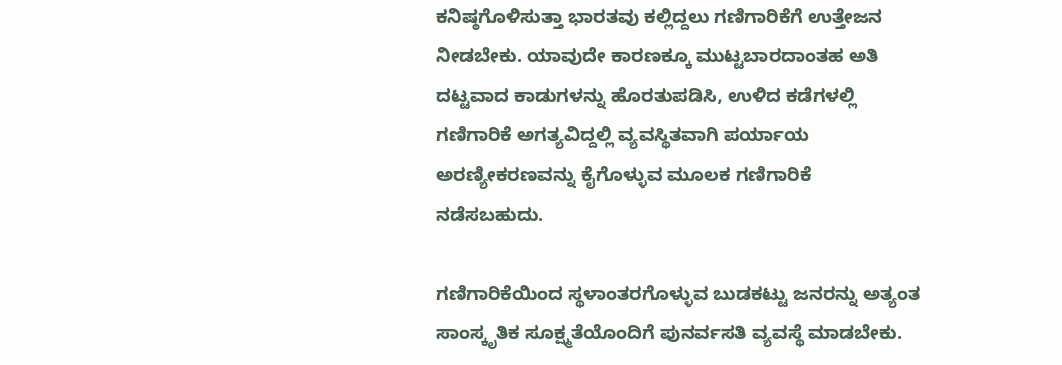ಕನಿಷ್ಠಗೊಳಿಸುತ್ತಾ ಭಾರತವು ಕಲ್ಲಿದ್ದಲು ಗಣಿಗಾರಿಕೆಗೆ ಉತ್ತೇಜನ ನೀಡಬೇಕು. ಯಾವುದೇ ಕಾರಣಕ್ಕೂ ಮುಟ್ಟಬಾರದಾಂತಹ ಅತಿ ದಟ್ಟವಾದ ಕಾಡುಗಳನ್ನು ಹೊರತುಪಡಿಸಿ, ಉಳಿದ ಕಡೆಗಳಲ್ಲಿ ಗಣಿಗಾರಿಕೆ ಅಗತ್ಯವಿದ್ದಲ್ಲಿ ವ್ಯವಸ್ಥಿತವಾಗಿ ಪರ್ಯಾಯ ಅರಣ್ಯೀಕರಣವನ್ನು ಕೈಗೊಳ್ಳುವ ಮೂಲಕ ಗಣಿಗಾರಿಕೆ ನಡೆಸಬಹುದು.

ಗಣಿಗಾರಿಕೆಯಿಂದ ಸ್ಥಳಾಂತರಗೊಳ್ಳುವ ಬುಡಕಟ್ಟು ಜನರನ್ನು ಅತ್ಯಂತ ಸಾಂಸ್ಕೃತಿಕ ಸೂಕ್ಷ್ಮತೆಯೊಂದಿಗೆ ಪುನರ್ವಸತಿ ವ್ಯವಸ್ಥೆ ಮಾಡಬೇಕು.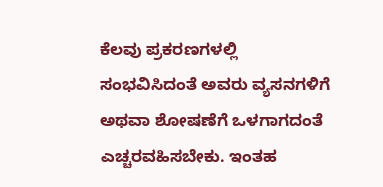ಕೆಲವು ಪ್ರಕರಣಗಳಲ್ಲಿ ಸಂಭವಿಸಿದಂತೆ ಅವರು ವ್ಯಸನಗಳಿಗೆ ಅಥವಾ ಶೋಷಣೆಗೆ ಒಳಗಾಗದಂತೆ ಎಚ್ಚರವಹಿಸಬೇಕು. ಇಂತಹ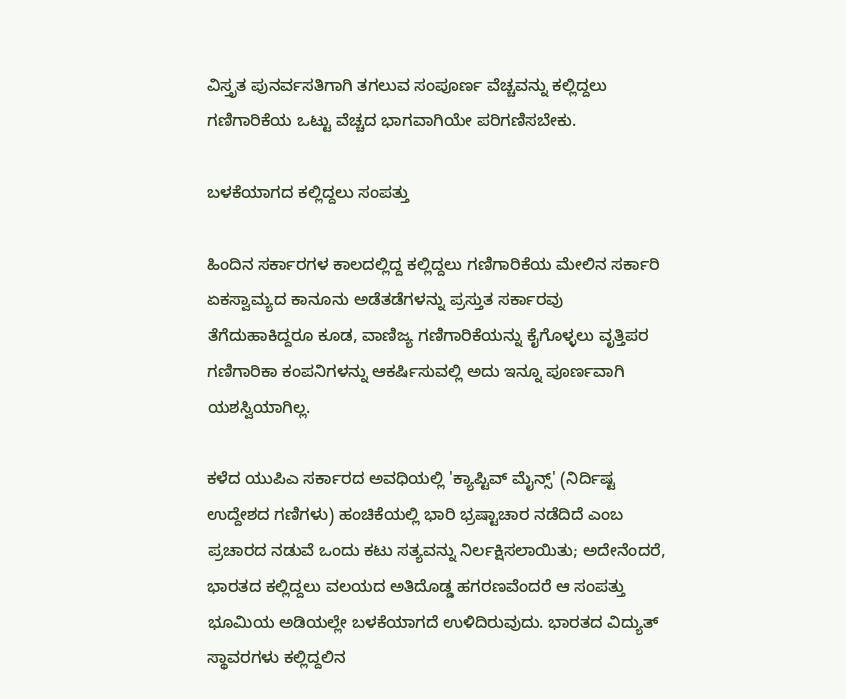ವಿಸ್ತೃತ ಪುನರ್ವಸತಿಗಾಗಿ ತಗಲುವ ಸಂಪೂರ್ಣ ವೆಚ್ಚವನ್ನು ಕಲ್ಲಿದ್ದಲು ಗಣಿಗಾರಿಕೆಯ ಒಟ್ಟು ವೆಚ್ಚದ ಭಾಗವಾಗಿಯೇ ಪರಿಗಣಿಸಬೇಕು.

ಬಳಕೆಯಾಗದ ಕಲ್ಲಿದ್ದಲು ಸಂಪತ್ತು

ಹಿಂದಿನ ಸರ್ಕಾರಗಳ ಕಾಲದಲ್ಲಿದ್ದ ಕಲ್ಲಿದ್ದಲು ಗಣಿಗಾರಿಕೆಯ ಮೇಲಿನ ಸರ್ಕಾರಿ ಏಕಸ್ವಾಮ್ಯದ ಕಾನೂನು ಅಡೆತಡೆಗಳನ್ನು ಪ್ರಸ್ತುತ ಸರ್ಕಾರವು ತೆಗೆದುಹಾಕಿದ್ದರೂ ಕೂಡ, ವಾಣಿಜ್ಯ ಗಣಿಗಾರಿಕೆಯನ್ನು ಕೈಗೊಳ್ಳಲು ವೃತ್ತಿಪರ ಗಣಿಗಾರಿಕಾ ಕಂಪನಿಗಳನ್ನು ಆಕರ್ಷಿಸುವಲ್ಲಿ ಅದು ಇನ್ನೂ ಪೂರ್ಣವಾಗಿ ಯಶಸ್ವಿಯಾಗಿಲ್ಲ.

ಕಳೆದ ಯುಪಿಎ ಸರ್ಕಾರದ ಅವಧಿಯಲ್ಲಿ 'ಕ್ಯಾಪ್ಟಿವ್ ಮೈನ್ಸ್' (ನಿರ್ದಿಷ್ಟ ಉದ್ದೇಶದ ಗಣಿಗಳು) ಹಂಚಿಕೆಯಲ್ಲಿ ಭಾರಿ ಭ್ರಷ್ಟಾಚಾರ ನಡೆದಿದೆ ಎಂಬ ಪ್ರಚಾರದ ನಡುವೆ ಒಂದು ಕಟು ಸತ್ಯವನ್ನು ನಿರ್ಲಕ್ಷಿಸಲಾಯಿತು; ಅದೇನೆಂದರೆ, ಭಾರತದ ಕಲ್ಲಿದ್ದಲು ವಲಯದ ಅತಿದೊಡ್ಡ ಹಗರಣವೆಂದರೆ ಆ ಸಂಪತ್ತು ಭೂಮಿಯ ಅಡಿಯಲ್ಲೇ ಬಳಕೆಯಾಗದೆ ಉಳಿದಿರುವುದು. ಭಾರತದ ವಿದ್ಯುತ್ ಸ್ಥಾವರಗಳು ಕಲ್ಲಿದ್ದಲಿನ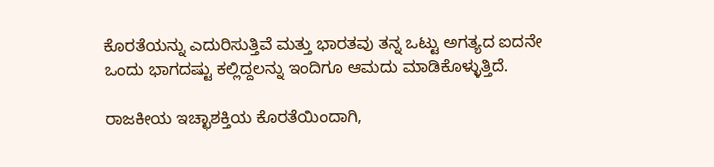ಕೊರತೆಯನ್ನು ಎದುರಿಸುತ್ತಿವೆ ಮತ್ತು ಭಾರತವು ತನ್ನ ಒಟ್ಟು ಅಗತ್ಯದ ಐದನೇ ಒಂದು ಭಾಗದಷ್ಟು ಕಲ್ಲಿದ್ದಲನ್ನು ಇಂದಿಗೂ ಆಮದು ಮಾಡಿಕೊಳ್ಳುತ್ತಿದೆ.

ರಾಜಕೀಯ ಇಚ್ಛಾಶಕ್ತಿಯ ಕೊರತೆಯಿಂದಾಗಿ,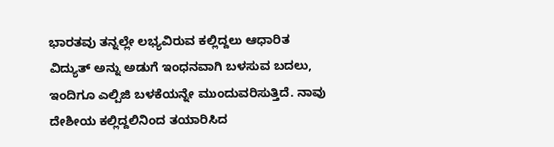ಭಾರತವು ತನ್ನಲ್ಲೇ ಲಭ್ಯವಿರುವ ಕಲ್ಲಿದ್ದಲು ಆಧಾರಿತ ವಿದ್ಯುತ್ ಅನ್ನು ಅಡುಗೆ ಇಂಧನವಾಗಿ ಬಳಸುವ ಬದಲು, ಇಂದಿಗೂ ಎಲ್ಪಿಜಿ ಬಳಕೆಯನ್ನೇ ಮುಂದುವರಿಸುತ್ತಿದೆ. ನಾವು ದೇಶೀಯ ಕಲ್ಲಿದ್ದಲಿನಿಂದ ತಯಾರಿಸಿದ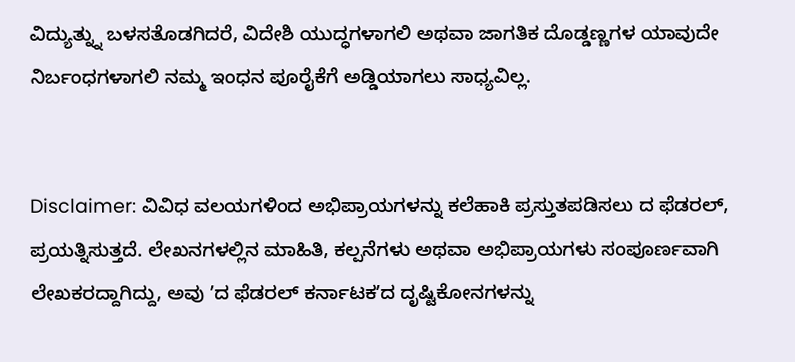ವಿದ್ಯುತ್ನ್ನು ಬಳಸತೊಡಗಿದರೆ, ವಿದೇಶಿ ಯುದ್ಧಗಳಾಗಲಿ ಅಥವಾ ಜಾಗತಿಕ ದೊಡ್ಡಣ್ಣಗಳ ಯಾವುದೇ ನಿರ್ಬಂಧಗಳಾಗಲಿ ನಮ್ಮ ಇಂಧನ ಪೂರೈಕೆಗೆ ಅಡ್ಡಿಯಾಗಲು ಸಾಧ್ಯವಿಲ್ಲ.


Disclaimer: ವಿವಿಧ ವಲಯಗಳಿಂದ ಅಭಿಪ್ರಾಯಗಳನ್ನು ಕಲೆಹಾಕಿ ಪ್ರಸ್ತುತಪಡಿಸಲು ದ ಫೆಡರಲ್, ಪ್ರಯತ್ನಿಸುತ್ತದೆ. ಲೇಖನಗಳಲ್ಲಿನ ಮಾಹಿತಿ, ಕಲ್ಪನೆಗಳು ಅಥವಾ ಅಭಿಪ್ರಾಯಗಳು ಸಂಪೂರ್ಣವಾಗಿ ಲೇಖಕರದ್ದಾಗಿದ್ದು, ಅವು ʼದ ಫೆಡರಲ್‌ ಕರ್ನಾಟಕʼದ ದೃಷ್ಟಿಕೋನಗಳನ್ನು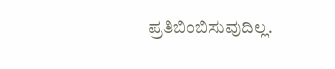ಪ್ರತಿಬಿಂಬಿಸುವುದಿಲ್ಲ.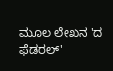ಮೂಲ ಲೇಖನ 'ದ ಫೆಡರಲ್‌'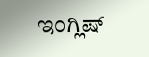ಇಂಗ್ಲಿಷ್‌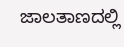ಜಾಲತಾಣದಲ್ಲಿ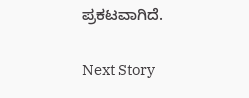ಪ್ರಕಟವಾಗಿದೆ.

Next Story